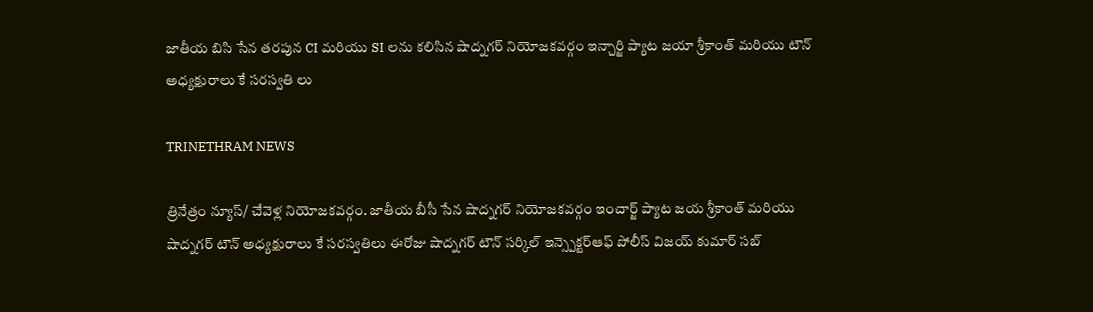జాతీయ బిసి సేన తరపున CI మరియు SI లను కలిసిన షాద్నగర్ నియోజకవర్గం ఇన్చార్జి ప్యాట జయా శ్రీకాంత్ మరియు టౌన్ అధ్యక్షురాలు కే సరస్వతి లు

TRINETHRAM NEWS

త్రినేత్రం న్యూస్/ చేవెళ్ల నియోజకవర్గం. జాతీయ బీసీ సేన షాద్నగర్ నియోజకవర్గం ఇంచార్జ్ ప్యాట జయ శ్రీకాంత్ మరియు షాద్నగర్ టౌన్ అధ్యక్షురాలు కే సరస్వతిలు ఈరోజు షాద్నగర్ టౌన్ సర్కిల్ ఇన్స్పెక్టర్ఆఫ్ పోలీస్ విజయ్ కుమార్ సబ్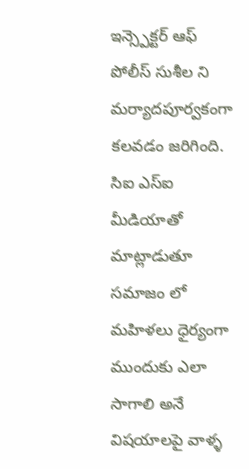ఇన్స్పెక్టర్ ఆఫ్ పోలీస్ సుశీల ని మర్యాదపూర్వకంగా కలవడం జరిగింది.
సిఐ ఎస్ఐ మీడియాతో మాట్లాడుతూ సమాజం లో మహిళలు ధైర్యంగా ముందుకు ఎలా సాగాలి అనే విషయాలపై వాళ్ళ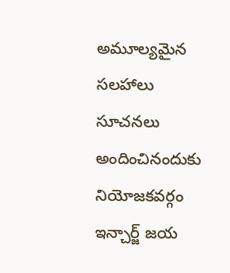అమూల్యమైన సలహాలు సూచనలు అందించినందుకు నియోజకవర్గం ఇన్చార్జ్ జయ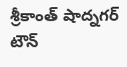శ్రీకాంత్ షాద్నగర్ టౌన్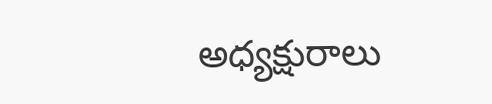అధ్యక్షురాలు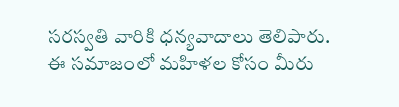సరస్వతి వారికి ధన్యవాదాలు తెలిపారు.
ఈ సమాజంలో మహిళల కోసం మీరు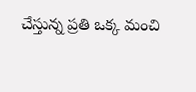చేస్తున్న ప్రతి ఒక్క మంచి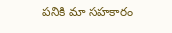పనికి మా సహకారం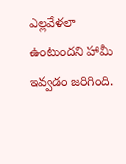ఎల్లవేళలా ఉంటుందని హామీ ఇవ్వడం జరిగింది.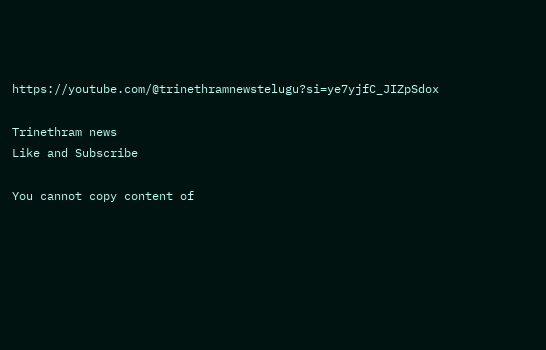https://youtube.com/@trinethramnewstelugu?si=ye7yjfC_JIZpSdox

Trinethram news
Like and Subscribe

You cannot copy content of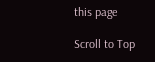this page

Scroll to Top